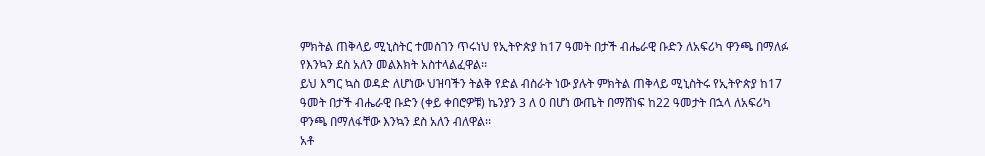ምክትል ጠቅላይ ሚኒስትር ተመስገን ጥሩነህ የኢትዮጵያ ከ17 ዓመት በታች ብሔራዊ ቡድን ለአፍሪካ ዋንጫ በማለፉ የእንኳን ደስ አለን መልእክት አስተላልፈዋል፡፡
ይህ እግር ኳስ ወዳድ ለሆነው ህዝባችን ትልቅ የድል ብስራት ነው ያሉት ምክትል ጠቅላይ ሚኒስትሩ የኢትዮጵያ ከ17 ዓመት በታች ብሔራዊ ቡድን (ቀይ ቀበሮዎቹ) ኬንያን 3 ለ 0 በሆነ ውጤት በማሸነፍ ከ22 ዓመታት በኋላ ለአፍሪካ ዋንጫ በማለፋቸው እንኳን ደስ አለን ብለዋል፡፡
አቶ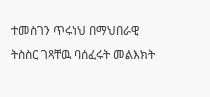ተመስገን ጥሩነህ በማህበራዊ ትስስር ገጻቸዉ ባሰፈሩት መልእክት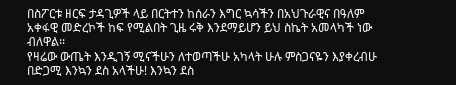በስፖርቱ ዘርፍ ታዳጊዎች ላይ በርትተን ከሰራን እግር ኳሳችን በአህጉራዊና በዓለም አቀፋዊ መድረኮች ከፍ የሚልበት ጊዜ ሩቅ እንደማይሆን ይህ ስኬት አመላካች ነው ብለዋል፡፡
የዛሬው ውጤት እንዲገኝ ሚናችሁን ለተወጣችሁ አካላት ሁሉ ምስጋናዬን እያቀረብሁ በድጋሚ እንኳን ደስ አላችሁ! እንኳን ደስ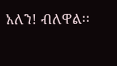አለን! ብለዋል፡፡